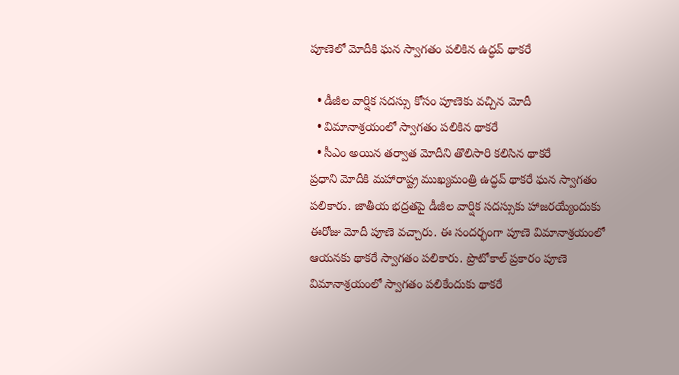పూణెలో మోదీకి ఘన స్వాగతం పలికిన ఉద్ధవ్ థాకరే

  • డీజీల వార్షిక సదస్సు కోసం పూణెకు వచ్చిన మోదీ
  • విమానాశ్రయంలో స్వాగతం పలికిన థాకరే
  • సీఎం అయిన తర్వాత మోదీని తొలిసారి కలిసిన థాకరే
ప్రధాని మోదీకి మహారాష్ట్ర ముఖ్యమంత్రి ఉద్ధవ్ థాకరే ఘన స్వాగతం పలికారు. జాతీయ భద్రతపై డీజీల వార్షిక సదస్సుకు హాజరయ్యేందుకు ఈరోజు మోదీ పూణె వచ్చారు. ఈ సందర్భంగా పూణె విమానాశ్రయంలో ఆయనకు థాకరే స్వాగతం పలికారు. ప్రొటోకాల్ ప్రకారం పూణె విమానాశ్రయంలో స్వాగతం పలికేందుకు థాకరే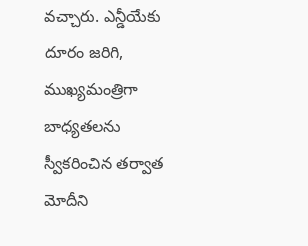వచ్చారు. ఎన్డీయేకు దూరం జరిగి, ముఖ్యమంత్రిగా బాధ్యతలను స్వీకరించిన తర్వాత మోదీని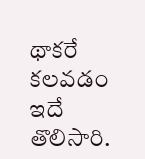థాకరే కలవడం ఇదే తొలిసారి.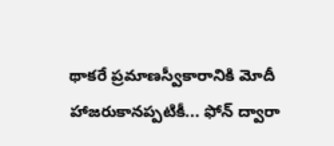థాకరే ప్రమాణస్వీకారానికి మోదీ హాజరుకానప్పటికీ... ఫోన్ ద్వారా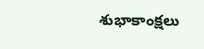శుభాకాంక్షలు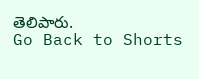తెలిపారు.
Go Back to Shorts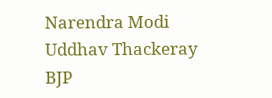Narendra Modi
Uddhav Thackeray
BJP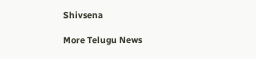Shivsena

More Telugu News